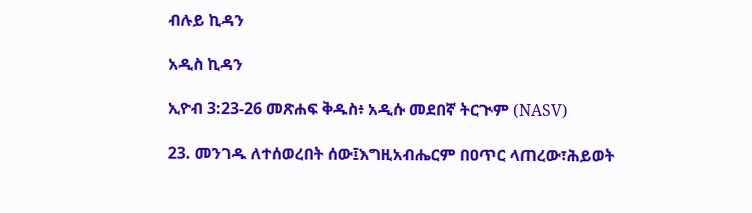ብሉይ ኪዳን

አዲስ ኪዳን

ኢዮብ 3:23-26 መጽሐፍ ቅዱስ፥ አዲሱ መደበኛ ትርጒም (NASV)

23. መንገዱ ለተሰወረበት ሰው፤እግዚአብሔርም በዐጥር ላጠረው፣ሕይወት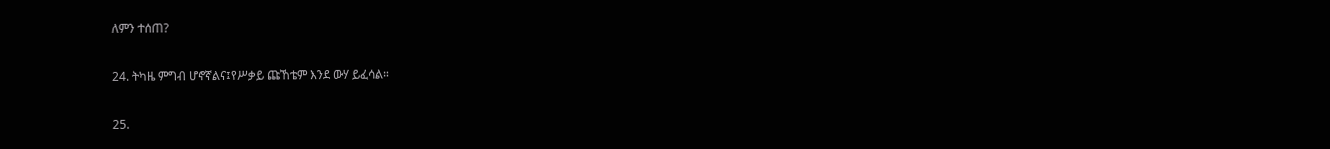ለምን ተሰጠ?

24. ትካዜ ምግብ ሆኖኛልና፤የሥቃይ ጩኸቴም እንደ ውሃ ይፈሳል።

25.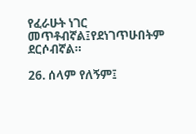የፈራሁት ነገር መጥቶብኛል፤የደነገጥሁበትም ደርሶብኛል።

26. ሰላም የለኝም፤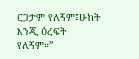ርጋታም የለኝም፤ሁከት እንጂ ዕረፍት የለኝም።”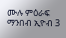ሙሉ ምዕራፍ ማንበብ ኢዮብ 3